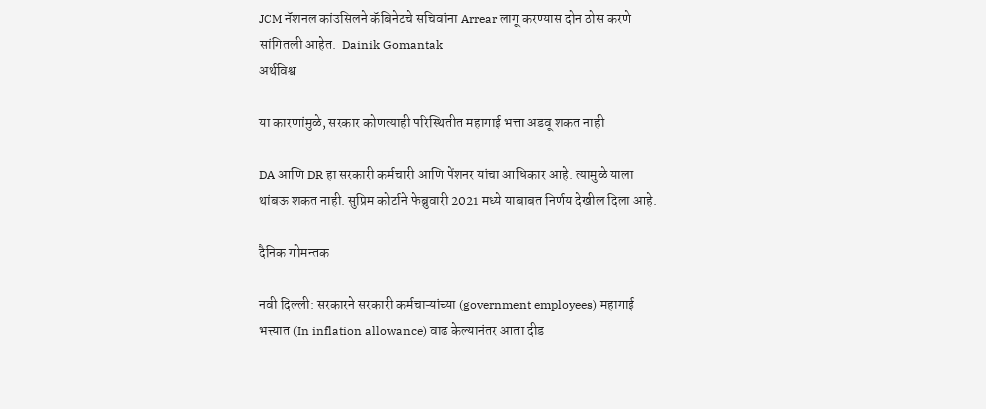JCM नॅशनल कांउसिलने कॅबिनेटचे सचिवांना Arrear लागू करण्यास दोन ठोस करणे सांगितली आहेत.  Dainik Gomantak
अर्थविश्व

या कारणांमुळे, सरकार कोणत्याही परिस्थितीत महागाई भत्ता अडवू शकत नाही

DA आणि DR हा सरकारी कर्मचारी आणि पेंशनर यांचा आधिकार आहे. त्यामुळे याला थांबऊ शकत नाही. सुप्रिम कोर्टाने फेब्रुवारी 2021 मध्ये याबाबत निर्णय देखील दिला आहे.

दैनिक गोमन्तक

नवी दिल्ली: सरकारने सरकारी कर्मचाऱ्यांच्या (government employees) महागाई भत्त्यात (In inflation allowance) वाढ केल्यानंतर आता दीड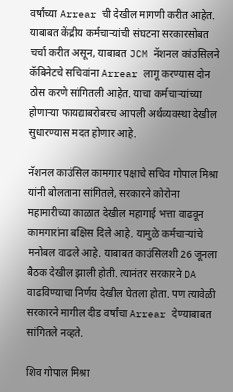वर्षांच्या Arrear ची देखील मागणी करीत आहेत. याबाबत केंद्रीय कर्मचाऱ्यांची संघटना सरकारसोबत चर्चा करीत असून, याबाबत JCM नॅशनल कांउसिलने कॅबिनेटचे सचिवांना Arrear लागू करण्यास दोन ठोस करणे सांगितली आहेत. याचा कर्मचाऱ्यांच्या होणाऱ्या फायद्याबरोबरच आपली अर्थव्यवस्था देखील सुधारण्यास मदत होणार आहे.

नॅशनल काउंसिल कामगार पक्षाचे सचिव गोपाल मिश्रा यांनी बोलताना सांगितले, सरकारने कोरोना महामारीच्या काळात देखील महागाई भत्ता वाढवून कामगारांना बक्षिस दिले आहे. यामुळे कर्मचाऱ्यांचे मनोबल वाढले आहे. याबाबत काउंसिलशी 26 जूनला बैठक देखील झाली होती. त्यानंतर सरकारने DA वाढविण्याचा निर्णय देखील घेतला होता. पण त्यावेळी सरकारने मागील दीड वर्षांचा Arrear देण्याबाबत सांगितले नव्हते.

शिव गोपाल मिश्रा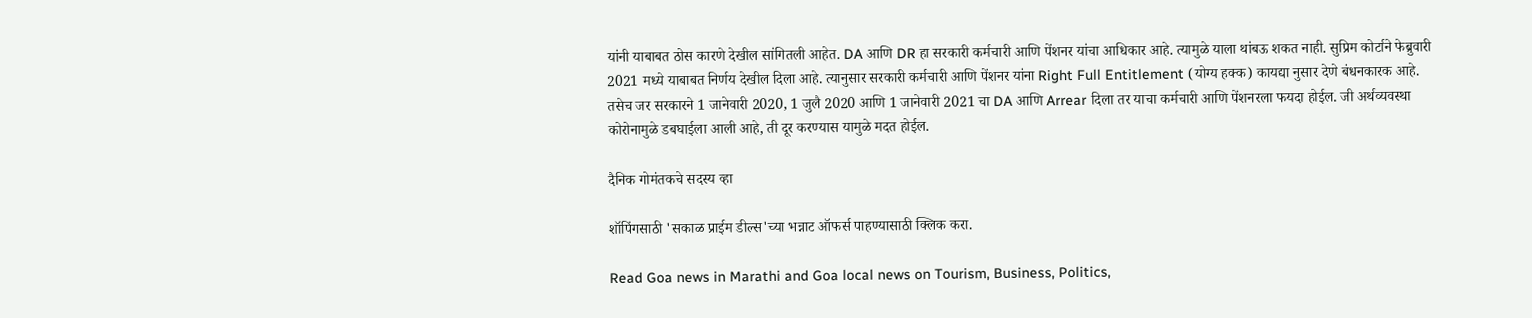यांनी याबाबत ठोस कारणे देखील सांगितली आहेत. DA आणि DR हा सरकारी कर्मचारी आणि पेंशनर यांचा आधिकार आहे. त्यामुळे याला थांबऊ शकत नाही. सुप्रिम कोर्टाने फेब्रुवारी 2021 मध्ये याबाबत निर्णय देखील दिला आहे. त्यानुसार सरकारी कर्मचारी आणि पेंशनर यांना Right Full Entitlement (योग्य हक्क) कायद्या नुसार देणे बंधनकारक आहे. तसेच जर सरकारने 1 जानेवारी 2020, 1 जुलै 2020 आणि 1 जानेवारी 2021 चा DA आणि Arrear दिला तर याचा कर्मचारी आणि पेंशनरला फयदा होईल. जी अर्थव्यवस्था कोरोनामुळे डबघाईला आली आहे, ती दूर करण्यास यामुळे मदत होईल.

दैनिक गोमंतकचे सदस्य व्हा

शॉपिंगसाठी 'सकाळ प्राईम डील्स'च्या भन्नाट ऑफर्स पाहण्यासाठी क्लिक करा.

Read Goa news in Marathi and Goa local news on Tourism, Business, Politics,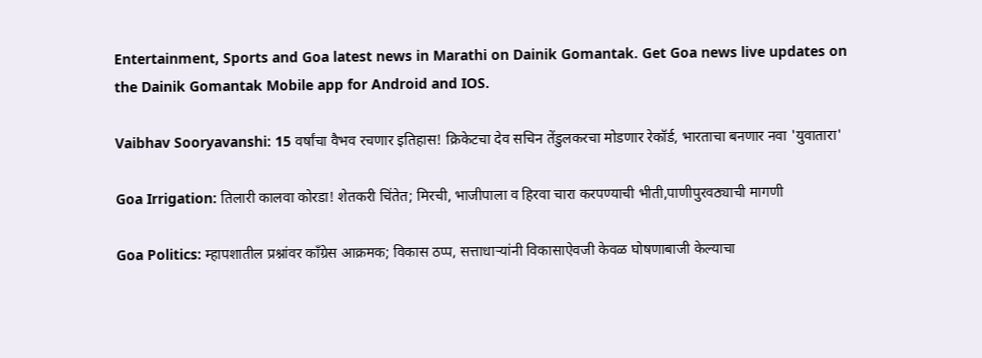Entertainment, Sports and Goa latest news in Marathi on Dainik Gomantak. Get Goa news live updates on the Dainik Gomantak Mobile app for Android and IOS.

Vaibhav Sooryavanshi: 15 वर्षांचा वैभव रचणार इतिहास! क्रिकेटचा देव सचिन तेंडुलकरचा मोडणार रेकॉर्ड, भारताचा बनणार नवा 'युवातारा'

Goa Irrigation: तिलारी कालवा कोरडा! शेतकरी चिंतेत; मिरची, भाजीपाला व हिरवा चारा करपण्याची भीती,पाणीपुरवठ्याची मागणी

Goa Politics: म्हापशातील प्रश्नांवर काँग्रेस आक्रमक; विकास ठप्प, सत्ताधाऱ्यांनी विकासाऐवजी केवळ घोषणाबाजी केल्याचा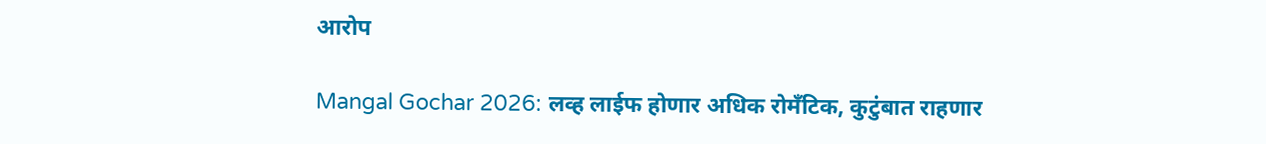आरोप

Mangal Gochar 2026: लव्ह लाईफ होणार अधिक रोमँटिक, कुटुंबात राहणार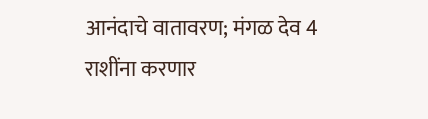आनंदाचे वातावरण; मंगळ देव 4 राशींना करणार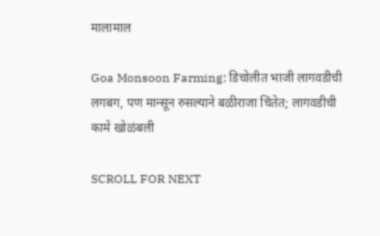मालामाल

Goa Monsoon Farming: डिचोलीत भाजी लागवडीची लगबग, पण मान्सून रुसल्याने बळीराजा चिंतेत; लागवडीची कामे खोळंबली

SCROLL FOR NEXT